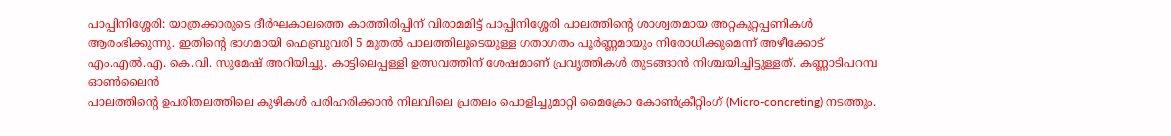പാപ്പിനിശ്ശേരി: യാത്രക്കാരുടെ ദീർഘകാലത്തെ കാത്തിരിപ്പിന് വിരാമമിട്ട് പാപ്പിനിശ്ശേരി പാലത്തിന്റെ ശാശ്വതമായ അറ്റകുറ്റപ്പണികൾ ആരംഭിക്കുന്നു. ഇതിന്റെ ഭാഗമായി ഫെബ്രുവരി 5 മുതൽ പാലത്തിലൂടെയുള്ള ഗതാഗതം പൂർണ്ണമായും നിരോധിക്കുമെന്ന് അഴീക്കോട് എം.എൽ.എ. കെ.വി. സുമേഷ് അറിയിച്ചു. കാട്ടിലെപ്പള്ളി ഉത്സവത്തിന് ശേഷമാണ് പ്രവൃത്തികൾ തുടങ്ങാൻ നിശ്ചയിച്ചിട്ടുള്ളത്. കണ്ണാടിപറമ്പ ഓൺലൈൻ
പാലത്തിന്റെ ഉപരിതലത്തിലെ കുഴികൾ പരിഹരിക്കാൻ നിലവിലെ പ്രതലം പൊളിച്ചുമാറ്റി മൈക്രോ കോൺക്രീറ്റിംഗ് (Micro-concreting) നടത്തും.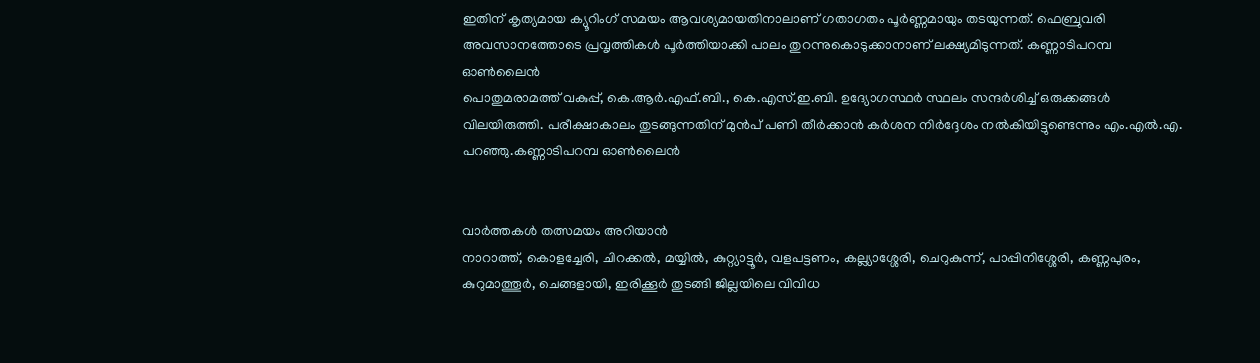ഇതിന് കൃത്യമായ ക്യൂറിംഗ് സമയം ആവശ്യമായതിനാലാണ് ഗതാഗതം പൂർണ്ണമായും തടയുന്നത്. ഫെബ്രുവരി അവസാനത്തോടെ പ്രവൃത്തികൾ പൂർത്തിയാക്കി പാലം തുറന്നുകൊടുക്കാനാണ് ലക്ഷ്യമിടുന്നത്. കണ്ണാടിപറമ്പ ഓൺലൈൻ
പൊതുമരാമത്ത് വകുപ്പ്, കെ.ആർ.എഫ്.ബി., കെ.എസ്.ഇ.ബി. ഉദ്യോഗസ്ഥർ സ്ഥലം സന്ദർശിച്ച് ഒരുക്കങ്ങൾ വിലയിരുത്തി. പരീക്ഷാകാലം തുടങ്ങുന്നതിന് മുൻപ് പണി തീർക്കാൻ കർശന നിർദ്ദേശം നൽകിയിട്ടുണ്ടെന്നും എം.എൽ.എ. പറഞ്ഞു.കണ്ണാടിപറമ്പ ഓൺലൈൻ


വാർത്തകൾ തത്സമയം അറിയാൻ
നാറാത്ത്, കൊളച്ചേരി, ചിറക്കൽ, മയ്യിൽ, കുറ്റ്യാട്ടൂർ, വളപട്ടണം, കല്ല്യാശ്ശേരി, ചെറുകുന്ന്, പാപ്പിനിശ്ശേരി, കണ്ണപുരം, കുറുമാത്തൂർ, ചെങ്ങളായി, ഇരിക്കൂർ തുടങ്ങി ജില്ലയിലെ വിവിധ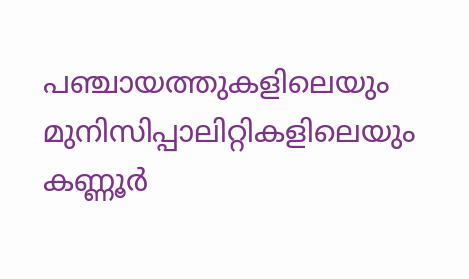പഞ്ചായത്തുകളിലെയും മുനിസിപ്പാലിറ്റികളിലെയും കണ്ണൂർ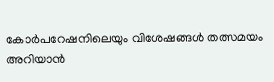കോർപറേഷനിലെയും വിശേഷങ്ങൾ തത്സമയം അറിയാൻ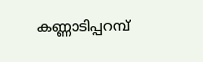കണ്ണാടിപ്പറമ്പ്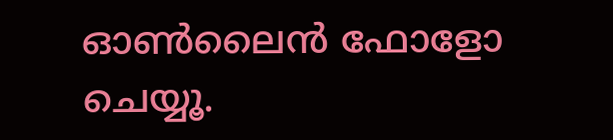ഓൺലൈൻ ഫോളോ ചെയ്യൂ.